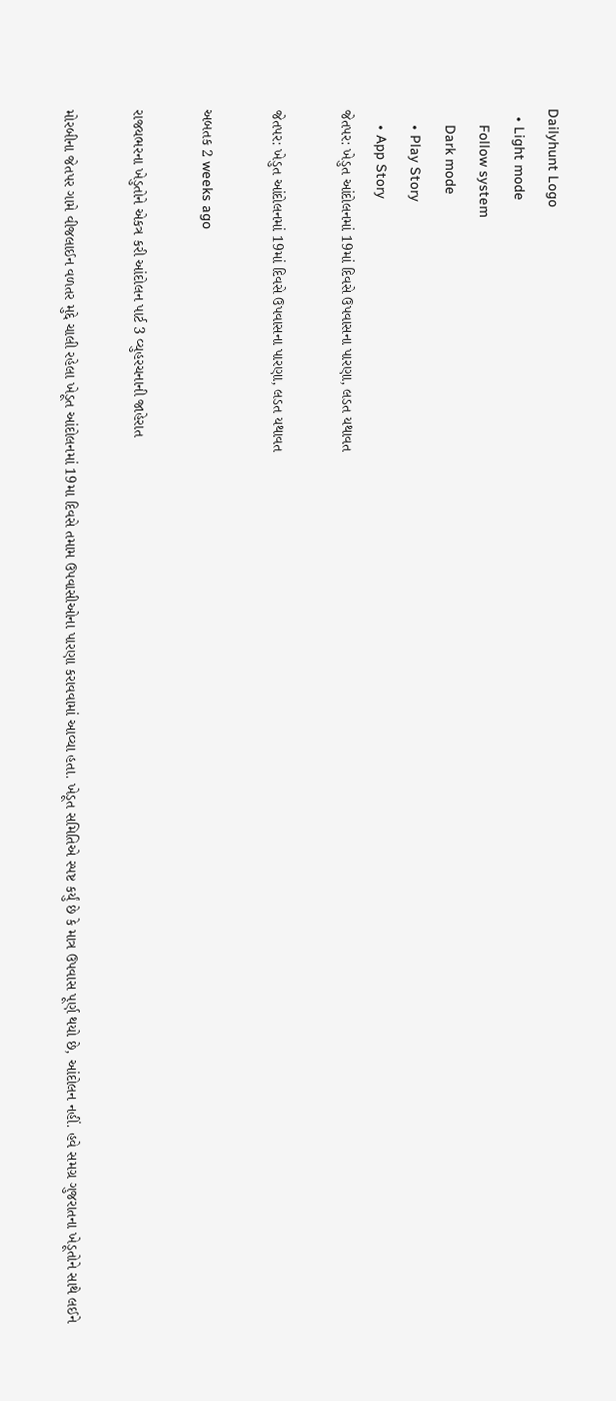Dailyhunt Logo
  • Light mode
    Follow system
    Dark mode
    • Play Story
    • App Story
જેતપર: ખેડુત આંદોલનમાં 19માં દિવસે ઉપવાસના પારણા, લડત યથાવત

જેતપર: ખેડુત આંદોલનમાં 19માં દિવસે ઉપવાસના પારણા, લડત યથાવત

અબતક 2 weeks ago

રાજયભરના ખેડુતોને એકત્ર કરી આંદોલન પાર્ટ 3 વ્યુહરચનાની જાહેરાત

મોરબીના જેતપર ગામે વીજલાઈન વળતર મુદ્દે ચાલી રહેલા ખેડૂત આંદોલનમાં 19મા દિવસે તમામ ઉપવાસીઓના પારણા કરાવવામાં આવ્યા હતા. ખેડૂત સમિતિએ સ્પષ્ટ કર્યું છે કે માત્ર ઉપવાસ પૂર્ણ થયો છે, આંદોલન નહીં. હવે સમગ્ર ગુજરાતના ખેડૂતોને સાથે લઈને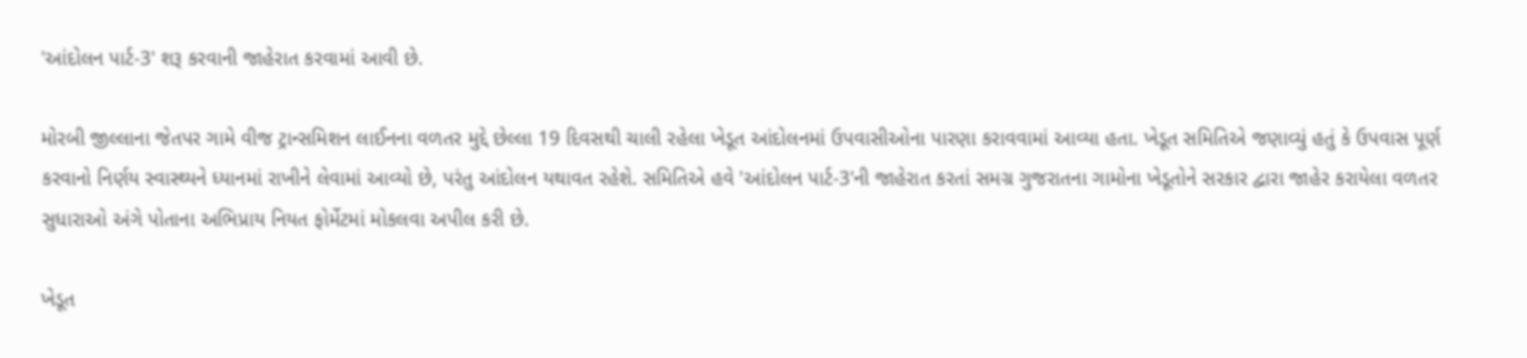'આંદોલન પાર્ટ-3' શરૂ કરવાની જાહેરાત કરવામાં આવી છે.

મોરબી જીલ્લાના જેતપર ગામે વીજ ટ્રાન્સમિશન લાઈનના વળતર મુદ્દે છેલ્લા 19 દિવસથી ચાલી રહેલા ખેડૂત આંદોલનમાં ઉપવાસીઓના પારણા કરાવવામાં આવ્યા હતા. ખેડૂત સમિતિએ જણાવ્યું હતું કે ઉપવાસ પૂર્ણ કરવાનો નિર્ણય સ્વાસ્થ્યને ધ્યાનમાં રાખીને લેવામાં આવ્યો છે, પરંતુ આંદોલન યથાવત રહેશે. સમિતિએ હવે 'આંદોલન પાર્ટ-3'ની જાહેરાત કરતાં સમગ્ર ગુજરાતના ગામોના ખેડૂતોને સરકાર દ્વારા જાહેર કરાયેલા વળતર સુધારાઓ અંગે પોતાના અભિપ્રાય નિયત ફોર્મેટમાં મોકલવા અપીલ કરી છે.

ખેડૂત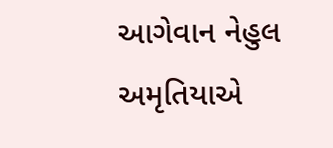આગેવાન નેહુલ અમૃતિયાએ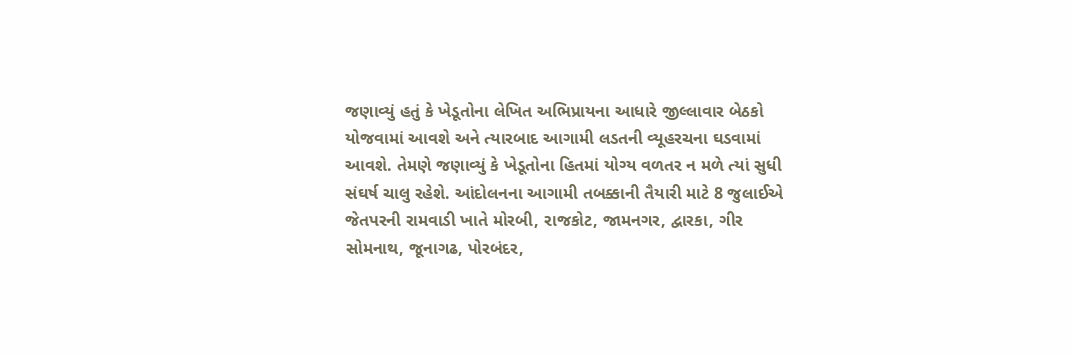જણાવ્યું હતું કે ખેડૂતોના લેખિત અભિપ્રાયના આધારે જીલ્લાવાર બેઠકો યોજવામાં આવશે અને ત્યારબાદ આગામી લડતની વ્યૂહરચના ઘડવામાં આવશે. તેમણે જણાવ્યું કે ખેડૂતોના હિતમાં યોગ્ય વળતર ન મળે ત્યાં સુધી સંઘર્ષ ચાલુ રહેશે. આંદોલનના આગામી તબક્કાની તૈયારી માટે 8 જુલાઈએ જેતપરની રામવાડી ખાતે મોરબી, રાજકોટ, જામનગર, દ્વારકા, ગીર સોમનાથ, જૂનાગઢ, પોરબંદર,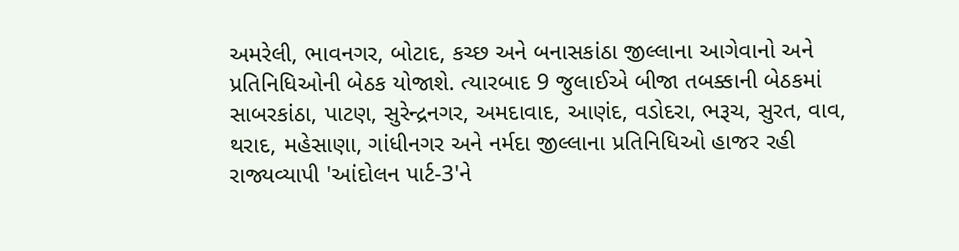અમરેલી, ભાવનગર, બોટાદ, કચ્છ અને બનાસકાંઠા જીલ્લાના આગેવાનો અને પ્રતિનિધિઓની બેઠક યોજાશે. ત્યારબાદ 9 જુલાઈએ બીજા તબક્કાની બેઠકમાં સાબરકાંઠા, પાટણ, સુરેન્દ્રનગર, અમદાવાદ, આણંદ, વડોદરા, ભરૂચ, સુરત, વાવ, થરાદ, મહેસાણા, ગાંધીનગર અને નર્મદા જીલ્લાના પ્રતિનિધિઓ હાજર રહી રાજ્યવ્યાપી 'આંદોલન પાર્ટ-3'ને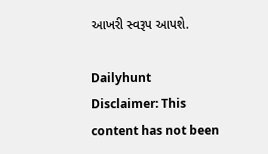આખરી સ્વરૂપ આપશે.

Dailyhunt
Disclaimer: This content has not been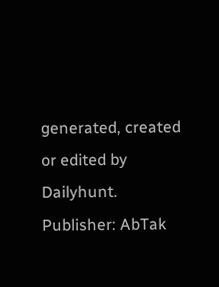generated, created or edited by Dailyhunt. Publisher: AbTak